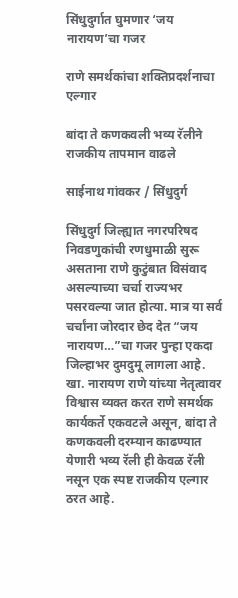सिंधुदुर्गात घुमणार ‘जय नारायण’चा गजर

राणे समर्थकांचा शक्तिप्रदर्शनाचा एल्गार

बांदा ते कणकवली भव्य रॅलीने राजकीय तापमान वाढले

साईनाथ गांवकर / सिंधुदुर्ग

सिंधुदुर्ग जिल्ह्यात नगरपरिषद निवडणुकांची रणधुमाळी सुरू असताना राणे कुटुंबात विसंवाद असल्याच्या चर्चा राज्यभर पसरवल्या जात होत्या. मात्र या सर्व चर्चांना जोरदार छेद देत “जय नारायण…”चा गजर पुन्हा एकदा जिल्हाभर दुमदुमू लागला आहे. खा. नारायण राणे यांच्या नेतृत्वावर विश्वास व्यक्त करत राणे समर्थक कार्यकर्ते एकवटले असून, बांदा ते कणकवली दरम्यान काढण्यात येणारी भव्य रॅली ही केवळ रॅली नसून एक स्पष्ट राजकीय एल्गार ठरत आहे.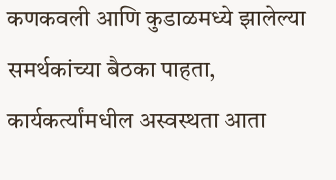कणकवली आणि कुडाळमध्ये झालेल्या समर्थकांच्या बैठका पाहता, कार्यकर्त्यांमधील अस्वस्थता आता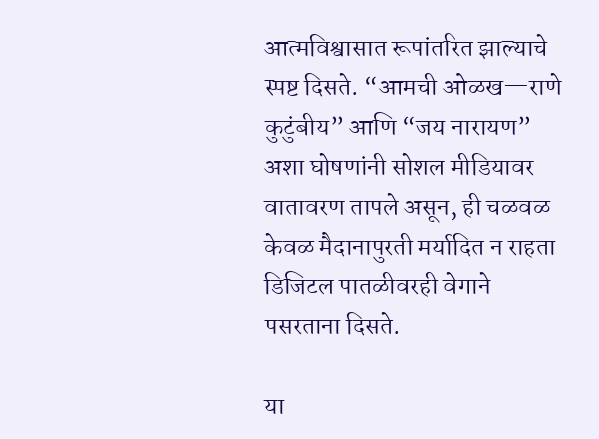आत्मविश्वासात रूपांतरित झाल्याचे स्पष्ट दिसते. “आमची ओळख—राणे कुटुंबीय” आणि “जय नारायण” अशा घोषणांनी सोशल मीडियावर वातावरण तापले असून, ही चळवळ केवळ मैदानापुरती मर्यादित न राहता डिजिटल पातळीवरही वेगाने पसरताना दिसते.

या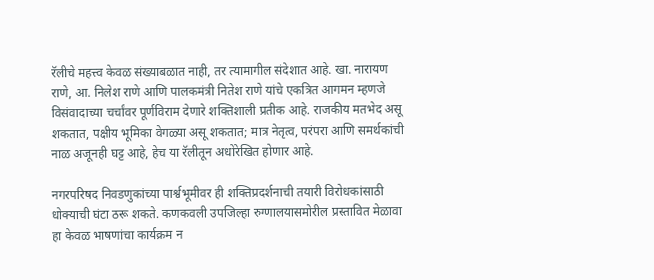रॅलीचे महत्त्व केवळ संख्याबळात नाही, तर त्यामागील संदेशात आहे. खा. नारायण राणे, आ. निलेश राणे आणि पालकमंत्री नितेश राणे यांचे एकत्रित आगमन म्हणजे विसंवादाच्या चर्चांवर पूर्णविराम देणारे शक्तिशाली प्रतीक आहे. राजकीय मतभेद असू शकतात, पक्षीय भूमिका वेगळ्या असू शकतात; मात्र नेतृत्व, परंपरा आणि समर्थकांची नाळ अजूनही घट्ट आहे, हेच या रॅलीतून अधोरेखित होणार आहे.

नगरपरिषद निवडणुकांच्या पार्श्वभूमीवर ही शक्तिप्रदर्शनाची तयारी विरोधकांसाठी धोक्याची घंटा ठरू शकते. कणकवली उपजिल्हा रुग्णालयासमोरील प्रस्तावित मेळावा हा केवळ भाषणांचा कार्यक्रम न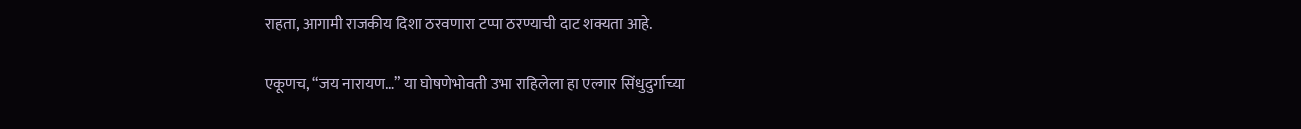राहता, आगामी राजकीय दिशा ठरवणारा टप्पा ठरण्याची दाट शक्यता आहे.

एकूणच, “जय नारायण…” या घोषणेभोवती उभा राहिलेला हा एल्गार सिंधुदुर्गाच्या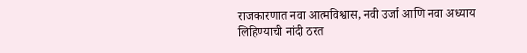राजकारणात नवा आत्मविश्वास, नवी उर्जा आणि नवा अध्याय लिहिण्याची नांदी ठरत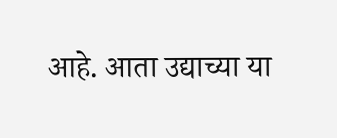आहे. आता उद्याच्या या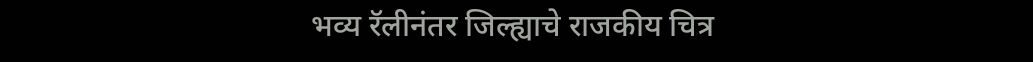भव्य रॅलीनंतर जिल्ह्याचे राजकीय चित्र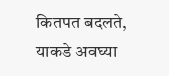कितपत बदलते, याकडे अवघ्या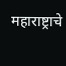महाराष्ट्राचे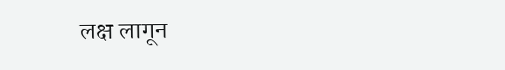लक्ष लागून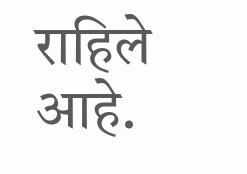राहिले आहे.